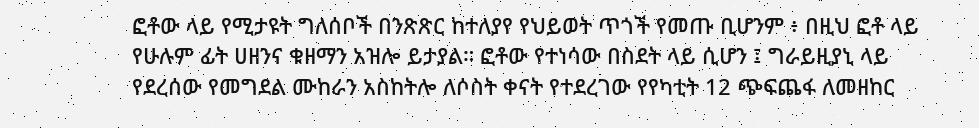ፎቶው ላይ የሚታዩት ግለሰቦች በንጽጽር ከተለያየ የህይወት ጥጎች የመጡ ቢሆንም ፥ በዚህ ፎቶ ላይ የሁሉም ፊት ሀዘንና ቁዘማን አዝሎ ይታያል። ፎቶው የተነሳው በስደት ላይ ሲሆን ፤ ግራይዚያኒ ላይ የደረሰው የመግደል ሙከራን አስከትሎ ለሶስት ቀናት የተደረገው የየካቲት 12 ጭፍጨፋ ለመዘከር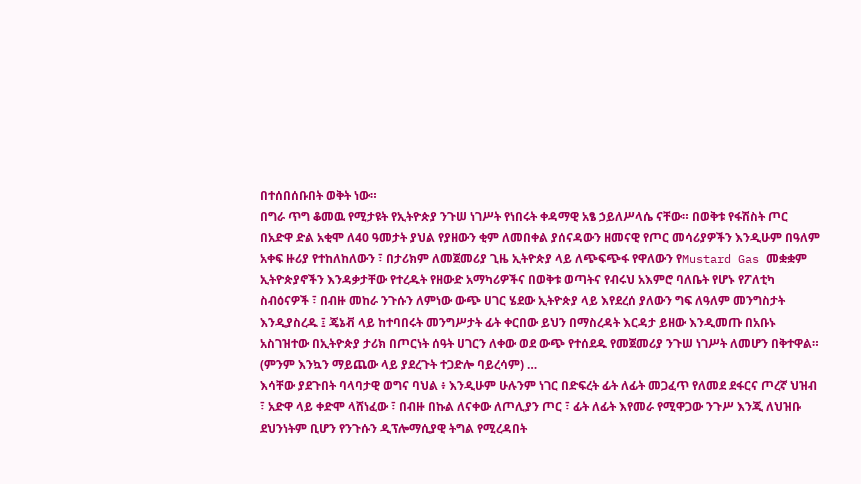በተሰበሰቡበት ወቅት ነው።
በግራ ጥግ ቆመዉ የሚታዩት የኢትዮጵያ ንጉሠ ነገሥት የነበሩት ቀዳማዊ አፄ ኃይለሥላሴ ናቸው። በወቅቱ የፋሽስት ጦር በአድዋ ድል አቂሞ ለ40 ዓመታት ያህል የያዘውን ቂም ለመበቀል ያሰናዳውን ዘመናዊ የጦር መሳሪያዎችን እንዲሁም በዓለም አቀፍ ዙሪያ የተከለከለውን ፣ በታሪክም ለመጀመሪያ ጊዜ ኢትዮጵያ ላይ ለጭፍጭፋ የዋለውን የMustard Gas መቋቋም ኢትዮጵያኖችን እንዳቃታቸው የተረዱት የዘውድ አማካሪዎችና በወቅቱ ወጣትና የብሩህ አእምሮ ባለቤት የሆኑ የፖለቲካ ስብዕናዎች ፣ በብዙ መከራ ንጉሱን ለምነው ውጭ ሀገር ሄደው ኢትዮጵያ ላይ እየደረሰ ያለውን ግፍ ለዓለም መንግስታት እንዲያስረዱ ፤ ጄኔቭ ላይ ከተባበሩት መንግሥታት ፊት ቀርበው ይህን በማስረዳት እርዳታ ይዘው እንዲመጡ በአቡኑ አስገዝተው በኢትዮጵያ ታሪክ በጦርነት ሰዓት ሀገርን ለቀው ወደ ውጭ የተሰደዱ የመጀመሪያ ንጉሠ ነገሥት ለመሆን በቅተዋል። (ምንም እንኳን ማይጨው ላይ ያደረጉት ተጋድሎ ባይረሳም) …
እሳቸው ያደጉበት ባላባታዊ ወግና ባህል ፥ እንዲሁም ሁሉንም ነገር በድፍረት ፊት ለፊት መጋፈጥ የለመደ ደፋርና ጦረኛ ህዝብ ፣ አድዋ ላይ ቀድሞ ላሸነፈው ፣ በብዙ በኩል ለናቀው ለጦሊያን ጦር ፣ ፊት ለፊት እየመራ የሚዋጋው ንጉሥ እንጂ ለህዝቡ ደህንነትም ቢሆን የንጉሱን ዲፕሎማሲያዊ ትግል የሚረዳበት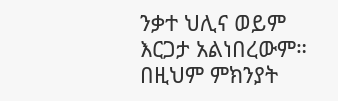ንቃተ ህሊና ወይም እርጋታ አልነበረውም። በዚህም ምክንያት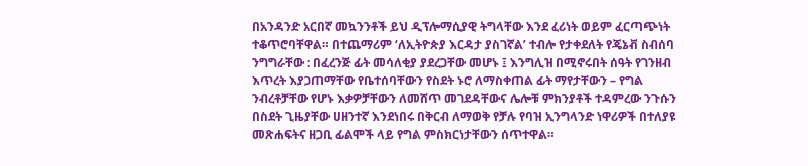በአንዳንድ አርበኛ መኳንንቶች ይህ ዲፕሎማሲያዊ ትግላቸው እንደ ፈሪነት ወይም ፈርጣጭነት ተቆጥሮባቸዋል። በተጨማሪም ‘ለኢትዮጵያ እርዳታ ያስገኛል’ ተብሎ የታቀደለት የጄኔቭ ስብሰባ ንግግራቸው : በፈረንጅ ፊት መሳለቂያ ያደረጋቸው መሆኑ ፤ እንግሊዝ በሚኖሩበት ሰዓት የገንዘብ እጥረት እያጋጠማቸው የቤተሰባቸውን የስደት ኑሮ ለማስቀጠል ፊት ማየታቸውን – የግል ንብረቶቻቸው የሆኑ እቃዎቻቸውን ለመሸጥ መገደዳቸውና ሌሎቹ ምክንያቶች ተዳምረው ንጉሱን በስደት ጊዜያቸው ሀዘንተኛ እንደነበሩ በቅርብ ለማወቅ የቻሉ የባዝ ኢንግላንድ ነዋሪዎች በተለያዩ መጽሐፍትና ዘጋቢ ፊልሞች ላይ የግል ምስክርነታቸውን ሰጥተዋል።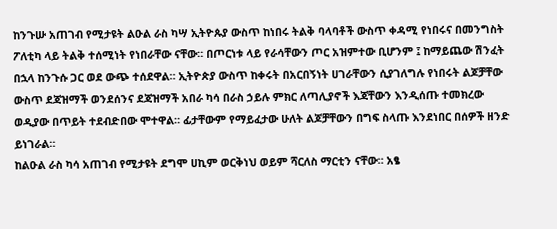ከንጉሡ አጠገብ የሚታዩት ልዑል ራስ ካሣ ኢትዮጱያ ውስጥ ከነበሩ ትልቅ ባላባቶች ውስጥ ቀዳሚ የነበሩና በመንግስት ፖለቲካ ላይ ትልቅ ተሰሚነት የነበራቸው ናቸው። በጦርነቱ ላይ የራሳቸውን ጦር አዝምተው ቢሆንም ፤ ከማይጨው ሽንፈት በኋላ ከንጉሱ ጋር ወደ ውጭ ተሰደዋል። ኢትዮጵያ ውስጥ ከቀሩት በአርበኝነት ሀገራቸውን ሲያገለግሉ የነበሩት ልጆቻቸው ውስጥ ደጃዝማች ወንደሰንና ደጃዝማች አበራ ካሳ በራስ ኃይሉ ምክር ለጣሊያኖች እጃቸውን እንዲሰጡ ተመክረው ወዲያው በጥይት ተደብድበው ሞተዋል። ፊታቸውም የማይፈታው ሁለት ልጆቻቸውን በግፍ ስላጡ እንደነበር በሰዎች ዘንድ ይነገራል።
ከልዑል ራስ ካሳ አጠገብ የሚታዩት ደግሞ ሀኪም ወርቅነህ ወይም ሻርለስ ማርቲን ናቸው። አፄ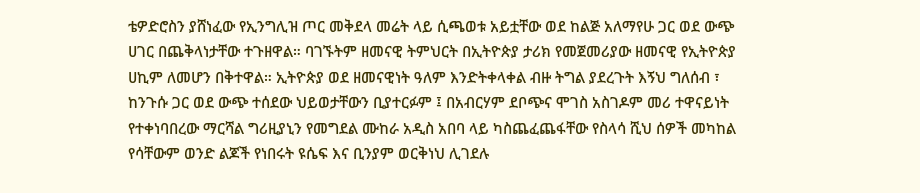ቴዎድሮስን ያሸነፈው የኢንግሊዝ ጦር መቅደላ መሬት ላይ ሲጫወቱ አይቷቸው ወደ ከልጅ አለማየሁ ጋር ወደ ውጭ ሀገር በጨቅላነታቸው ተጉዘዋል። ባገኙትም ዘመናዊ ትምህርት በኢትዮጵያ ታሪክ የመጀመሪያው ዘመናዊ የኢትዮጵያ ሀኪም ለመሆን በቅተዋል። ኢትዮጵያ ወደ ዘመናዊነት ዓለም እንድትቀላቀል ብዙ ትግል ያደረጉት እኝህ ግለሰብ ፣ ከንጉሱ ጋር ወደ ውጭ ተሰደው ህይወታቸውን ቢያተርፉም ፤ በአብርሃም ደቦጭና ሞገስ አስገዶም መሪ ተዋናይነት የተቀነባበረው ማርሻል ግሪዚያኒን የመግደል ሙከራ አዲስ አበባ ላይ ካስጨፈጨፋቸው የስላሳ ሺህ ሰዎች መካከል የሳቸውም ወንድ ልጆች የነበሩት ዩሴፍ እና ቢንያም ወርቅነህ ሊገደሉ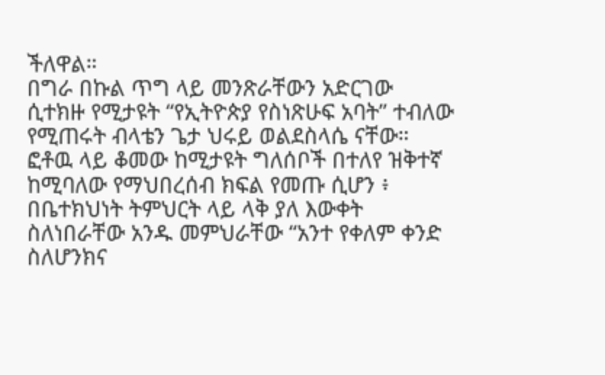ችለዋል።
በግራ በኩል ጥግ ላይ መንጽራቸውን አድርገው ሲተክዙ የሚታዩት “የኢትዮጵያ የስነጽሁፍ አባት” ተብለው የሚጠሩት ብላቴን ጌታ ህሩይ ወልደስላሴ ናቸው። ፎቶዉ ላይ ቆመው ከሚታዩት ግለሰቦች በተለየ ዝቅተኛ ከሚባለው የማህበረሰብ ክፍል የመጡ ሲሆን ፥ በቤተክህነት ትምህርት ላይ ላቅ ያለ እውቀት ስለነበራቸው አንዱ መምህራቸው “አንተ የቀለም ቀንድ ስለሆንክና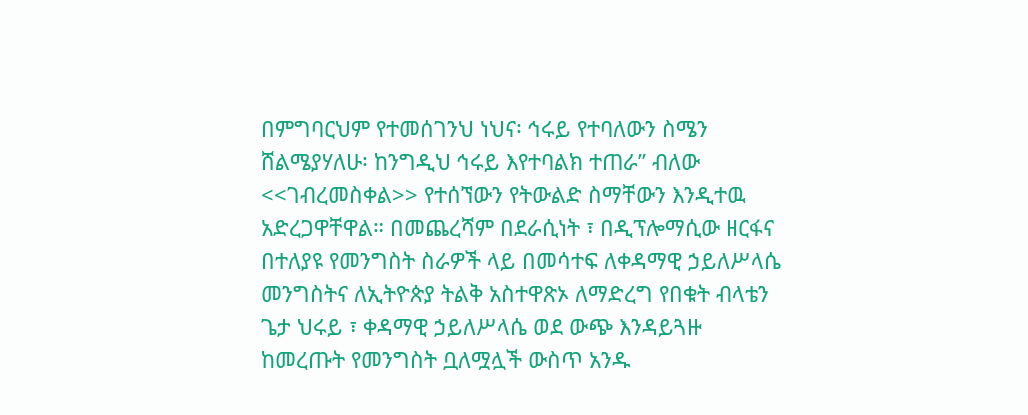በምግባርህም የተመሰገንህ ነህና፡ ኅሩይ የተባለውን ስሜን ሸልሜያሃለሁ፡ ከንግዲህ ኅሩይ እየተባልክ ተጠራ” ብለው <<ገብረመስቀል>> የተሰኘውን የትውልድ ስማቸውን እንዲተዉ አድረጋዋቸዋል። በመጨረሻም በደራሲነት ፣ በዲፕሎማሲው ዘርፋና በተለያዩ የመንግስት ስራዎች ላይ በመሳተፍ ለቀዳማዊ ኃይለሥላሴ መንግስትና ለኢትዮጵያ ትልቅ አስተዋጽኦ ለማድረግ የበቁት ብላቴን ጌታ ህሩይ ፣ ቀዳማዊ ኃይለሥላሴ ወደ ውጭ እንዳይጓዙ ከመረጡት የመንግስት ቧለሟሏች ውስጥ አንዱ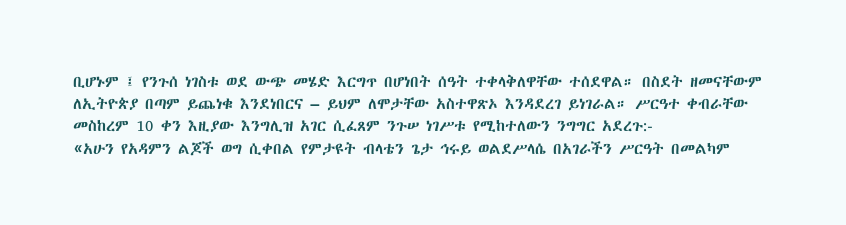ቢሆኑም ፤ የንጉሰ ነገስቱ ወደ ውጭ መሄድ እርግጥ በሆነበት ሰዓት ተቀላቅለዋቸው ተሰደዋል። በስደት ዘመናቸውም ለኢትዮጵያ በጣም ይጨነቁ እንደነበርና – ይህም ለሞታቸው አስተዋጽኦ እንዳደረገ ይነገራል። ሥርዓተ ቀብራቸው መስከረም 10 ቀን እዚያው እንግሊዝ አገር ሲፈጸም ንጉሠ ነገሥቱ የሚከተለውን ንግግር አደረጉ:-
«አሁን የአዳምን ልጆች ወግ ሲቀበል የምታዩት ብላቴን ጌታ ኅሩይ ወልደሥላሴ በአገራችን ሥርዓት በመልካም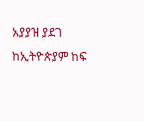አያያዝ ያደገ ከኢትዮጵያም ከፍ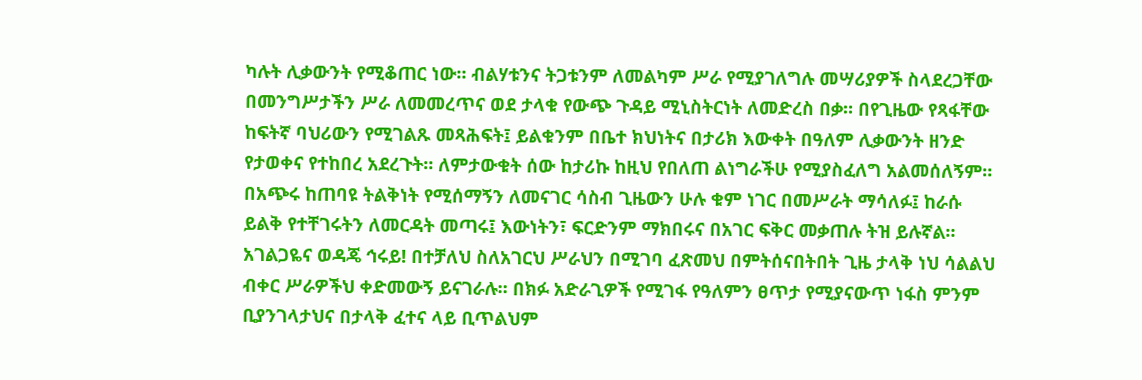ካሉት ሊቃውንት የሚቆጠር ነው። ብልሃቱንና ትጋቱንም ለመልካም ሥራ የሚያገለግሉ መሣሪያዎች ስላደረጋቸው በመንግሥታችን ሥራ ለመመረጥና ወደ ታላቁ የውጭ ጉዳይ ሚኒስትርነት ለመድረስ በቃ። በየጊዜው የጻፋቸው ከፍትኛ ባህሪውን የሚገልጹ መጻሕፍት፤ ይልቁንም በቤተ ክህነትና በታሪክ እውቀት በዓለም ሊቃውንት ዘንድ የታወቀና የተከበረ አደረጉት። ለምታውቁት ሰው ከታሪኩ ከዚህ የበለጠ ልነግራችሁ የሚያስፈለግ አልመሰለኝም።
በአጭሩ ከጠባዩ ትልቅነት የሚሰማኝን ለመናገር ሳስብ ጊዜውን ሁሉ ቁም ነገር በመሥራት ማሳለፉ፤ ከራሱ ይልቅ የተቸገሩትን ለመርዳት መጣሩ፤ እውነትን፣ ፍርድንም ማክበሩና በአገር ፍቅር መቃጠሉ ትዝ ይሉኛል።
አገልጋዬና ወዳጄ ኅሩይ! በተቻለህ ስለአገርህ ሥራህን በሚገባ ፈጽመህ በምትሰናበትበት ጊዜ ታላቅ ነህ ሳልልህ ብቀር ሥራዎችህ ቀድመውኝ ይናገራሉ። በክፉ አድራጊዎች የሚገፋ የዓለምን ፀጥታ የሚያናውጥ ነፋስ ምንም ቢያንገላታህና በታላቅ ፈተና ላይ ቢጥልህም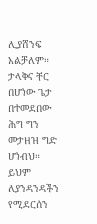ሊያሸንፍ አልቻለም። ታላቅና ቸር በሆነው ጌታ በተመደበው ሕግ ግን መታዘዝ ግድ ሆነብህ። ይህም ለያንዳንዳችን የሚደርሰን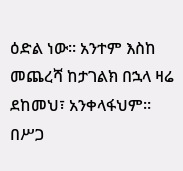ዕድል ነው። አንተም እስከ መጨረሻ ከታገልክ በኋላ ዛሬ ደከመህ፣ አንቀላፋህም። በሥጋ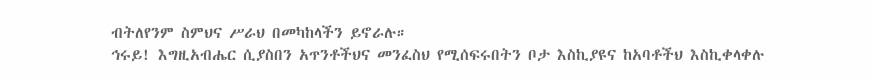ብትለየንም ስምህና ሥራህ በመካከላችን ይኖራሉ።
ኅሩይ! እግዚአብሔር ሲያስበን አጥንቶችህና መንፈስህ የሚሰፍሩበትን ቦታ እስኪያዩና ከአባቶችህ እስኪቀላቀሉ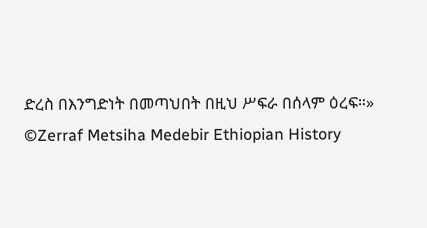ድረስ በእንግድነት በመጣህበት በዚህ ሥፍራ በሰላም ዕረፍ።»
©Zerraf Metsiha Medebir Ethiopian History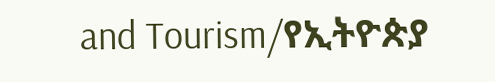and Tourism/የኢትዮጵያ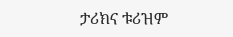ታሪክና ቱሪዝም